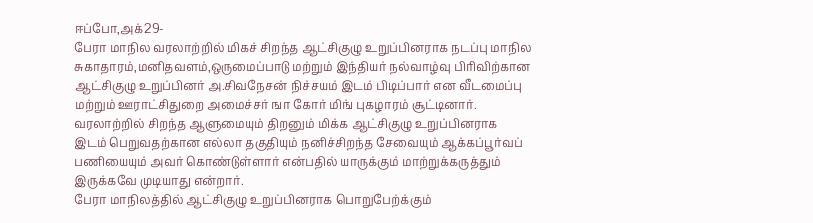ஈப்போ,அக்29-
பேரா மாநில வரலாற்றில் மிகச் சிறந்த ஆட்சிகுழு உறுப்பினராக நடப்பு மாநில சுகாதாரம்,மனிதவளம்,ஒருமைப்பாடு மற்றும் இந்தியர் நல்வாழ்வு பிரிவிற்கான ஆட்சிகுழு உறுப்பினர் அ.சிவநேசன் நிச்சயம் இடம் பிடிப்பார் என வீடமைப்பு மற்றும் ஊராட்சிதுறை அமைச்சர் ஙா கோர் மிங் புகழாரம் சூட்டினார்.
வரலாற்றில் சிறந்த ஆளுமையும் திறனும் மிக்க ஆட்சிகுழு உறுப்பினராக இடம் பெறுவதற்கான எல்லா தகுதியும் நனிச்சிறந்த சேவையும் ஆக்கப்பூர்வப் பணியையும் அவர் கொண்டுள்ளார் என்பதில் யாருக்கும் மாற்றுக்கருத்தும் இருக்கவே முடியாது என்றார்.
பேரா மாநிலத்தில் ஆட்சிகுழு உறுப்பினராக பொறுபேற்க்கும்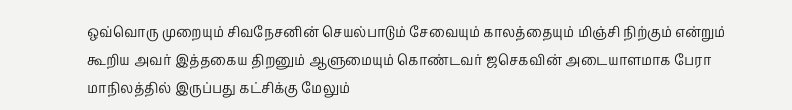ஒவ்வொரு முறையும் சிவநேசனின் செயல்பாடும் சேவையும் காலத்தையும் மிஞ்சி நிற்கும் என்றும் கூறிய அவர் இத்தகைய திறனும் ஆளுமையும் கொண்டவர் ஜசெகவின் அடையாளமாக பேரா மாநிலத்தில் இருப்பது கட்சிக்கு மேலும்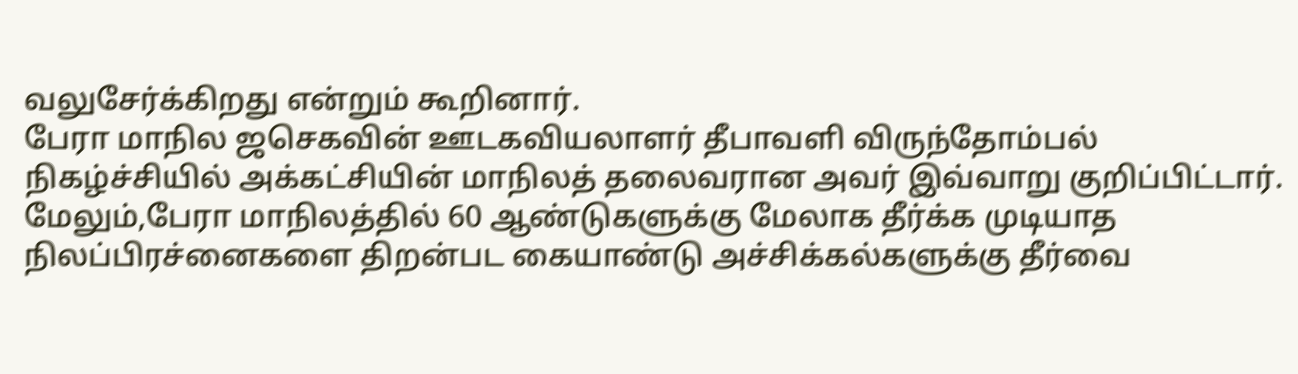வலுசேர்க்கிறது என்றும் கூறினார்.
பேரா மாநில ஜசெகவின் ஊடகவியலாளர் தீபாவளி விருந்தோம்பல் நிகழ்ச்சியில் அக்கட்சியின் மாநிலத் தலைவரான அவர் இவ்வாறு குறிப்பிட்டார்.
மேலும்,பேரா மாநிலத்தில் 60 ஆண்டுகளுக்கு மேலாக தீர்க்க முடியாத நிலப்பிரச்னைகளை திறன்பட கையாண்டு அச்சிக்கல்களுக்கு தீர்வை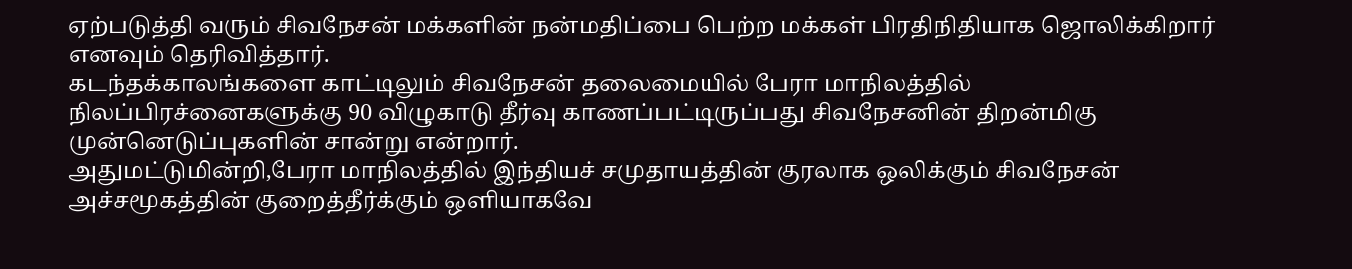ஏற்படுத்தி வரும் சிவநேசன் மக்களின் நன்மதிப்பை பெற்ற மக்கள் பிரதிநிதியாக ஜொலிக்கிறார் எனவும் தெரிவித்தார்.
கடந்தக்காலங்களை காட்டிலும் சிவநேசன் தலைமையில் பேரா மாநிலத்தில் நிலப்பிரச்னைகளுக்கு 90 விழுகாடு தீர்வு காணப்பட்டிருப்பது சிவநேசனின் திறன்மிகு முன்னெடுப்புகளின் சான்று என்றார்.
அதுமட்டுமின்றி,பேரா மாநிலத்தில் இந்தியச் சமுதாயத்தின் குரலாக ஒலிக்கும் சிவநேசன் அச்சமூகத்தின் குறைத்தீர்க்கும் ஒளியாகவே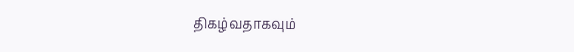திகழ்வதாகவும்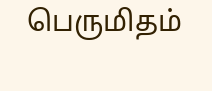பெருமிதம்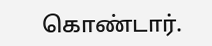கொண்டார்.